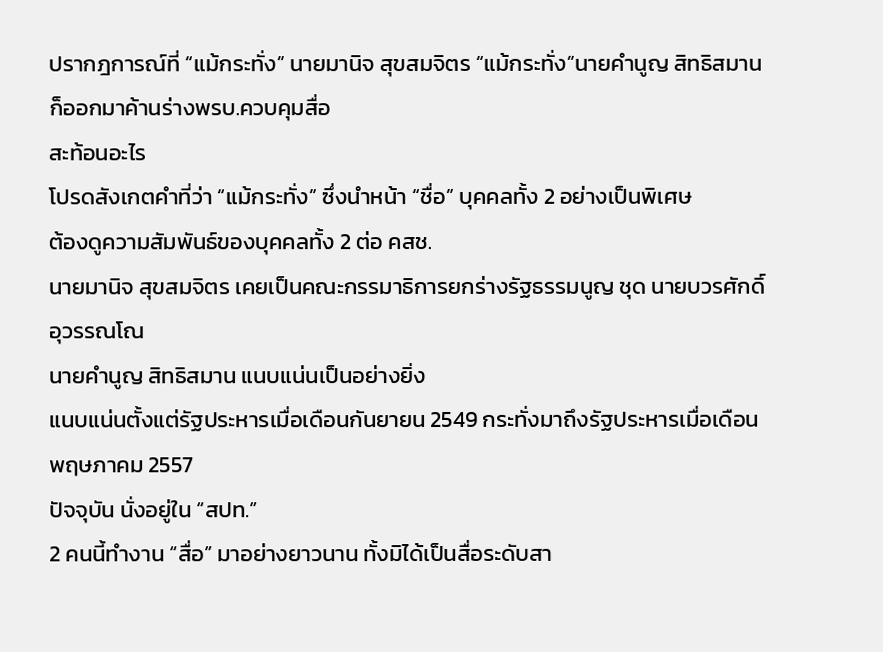ปรากฎการณ์ที่ “แม้กระทั่ง” นายมานิจ สุขสมจิตร “แม้กระทั่ง”นายคำนูญ สิทธิสมาน ก็ออกมาค้านร่างพรบ.ควบคุมสื่อ
สะท้อนอะไร
โปรดสังเกตคำที่ว่า “แม้กระทั่ง” ซึ่งนำหน้า “ชื่อ” บุคคลทั้ง 2 อย่างเป็นพิเศษ
ต้องดูความสัมพันธ์ของบุคคลทั้ง 2 ต่อ คสช.
นายมานิจ สุขสมจิตร เคยเป็นคณะกรรมาธิการยกร่างรัฐธรรมนูญ ชุด นายบวรศักดิ์ อุวรรณโณ
นายคำนูญ สิทธิสมาน แนบแน่นเป็นอย่างยิ่ง
แนบแน่นตั้งแต่รัฐประหารเมื่อเดือนกันยายน 2549 กระทั่งมาถึงรัฐประหารเมื่อเดือนพฤษภาคม 2557
ปัจจุบัน นั่งอยู่ใน “สปท.”
2 คนนี้ทำงาน “สื่อ” มาอย่างยาวนาน ทั้งมิได้เป็นสื่อระดับสา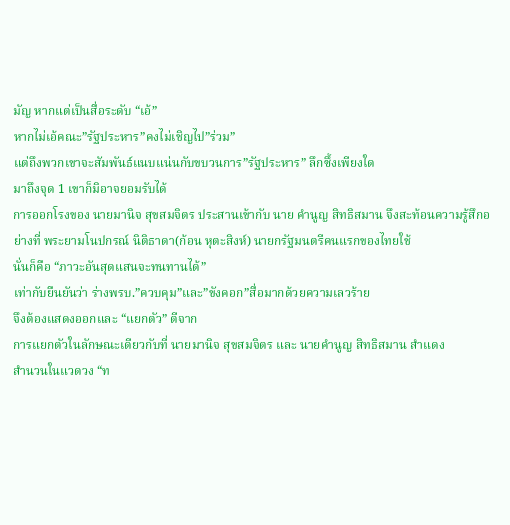มัญ หากแต่เป็นสื่อระดับ “เอ้”
หากไม่เอ้คณะ”รัฐประหาร”คงไม่เชิญไป”ร่วม”
แต่ถึงพวกเขาจะสัมพันธ์แนบแน่นกับขบวนการ”รัฐประหาร” ลึกซึ้งเพียงใด
มาถึงจุด 1 เขาก็มิอาจยอมรับได้
การออกโรงของ นายมานิจ สุขสมจิตร ประสานเข้ากับ นาย คำนูญ สิทธิสมาน จึงสะท้อนความรู้สึกอย่างที่ พระยามโนปกรณ์ นิติธาดา(ก้อน หุตะสิงห์) นายกรัฐมนตรีคนแรกของไทยใช้
นั่นก็คือ “ภาวะอันสุดแสนจะทนทานได้”
เท่ากับยืนยันว่า ร่างพรบ.”ควบคุม”และ”ขังคอก”สื่อมากด้วยความเลวร้าย
จึงต้องแสดงออกและ “แยกตัว” ตีจาก
การแยกตัวในลักษณะเดียวกับที่ นายมานิจ สุขสมจิตร และ นายคำนูญ สิทธิสมาน สำแดง
สำนวนในแวดวง “ท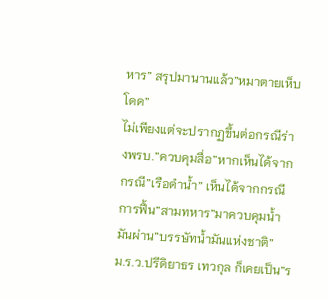หาร” สรุปมานานแล้ว”หมาตายเห็บโดด”
ไม่เพียงแต่จะปรากฏขึ้นต่อกรณีร่างพรบ.”ควบคุมสื่อ”หากเห็นได้จากกรณี”เรือดำน้ำ” เห็นได้จากกรณีการฟื้น”สามทหาร”มาควบคุมน้ำมันผ่าน”บรรษัทน้ำมันแห่งชาติ”
ม.ร.ว.ปรีดิยาธร เทวกุล ก็เคยเป็น”ร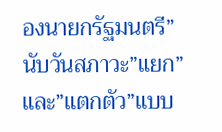องนายกรัฐมนตรี”
นับวันสภาวะ”แยก”และ”แตกตัว”แบบ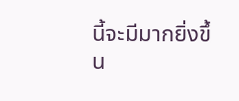นี้จะมีมากยิ่งขึ้น